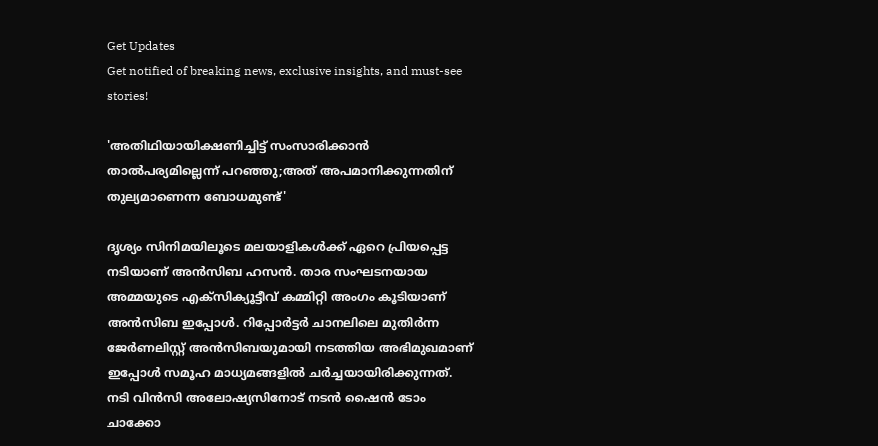Get Updates
Get notified of breaking news, exclusive insights, and must-see stories!

'അതിഥിയായിക്ഷണിച്ചിട്ട് സംസാരിക്കാന്‍ താല്‍പര്യമില്ലെന്ന് പറഞ്ഞു;അത് അപമാനിക്കുന്നതിന് തുല്യമാണെന്ന ബോധമുണ്ട്'

ദൃശ്യം സിനിമയിലൂടെ മലയാളികള്‍ക്ക് ഏറെ പ്രിയപ്പെട്ട നടിയാണ് അന്‍സിബ ഹസന്‍. താര സംഘടനയായ അമ്മയുടെ എക്‌സിക്യൂട്ടീവ് കമ്മിറ്റി അംഗം കൂടിയാണ് അന്‍സിബ ഇപ്പോള്‍. റിപ്പോര്‍ട്ടര്‍ ചാനലിലെ മുതിര്‍ന്ന ജേര്‍ണലിസ്റ്റ് അന്‍സിബയുമായി നടത്തിയ അഭിമുഖമാണ് ഇപ്പോള്‍ സമൂഹ മാധ്യമങ്ങളില്‍ ചര്‍ച്ചയായിരിക്കുന്നത്. നടി വിന്‍സി അലോഷ്യസിനോട് നടന്‍ ഷൈന്‍ ടോം ചാക്കോ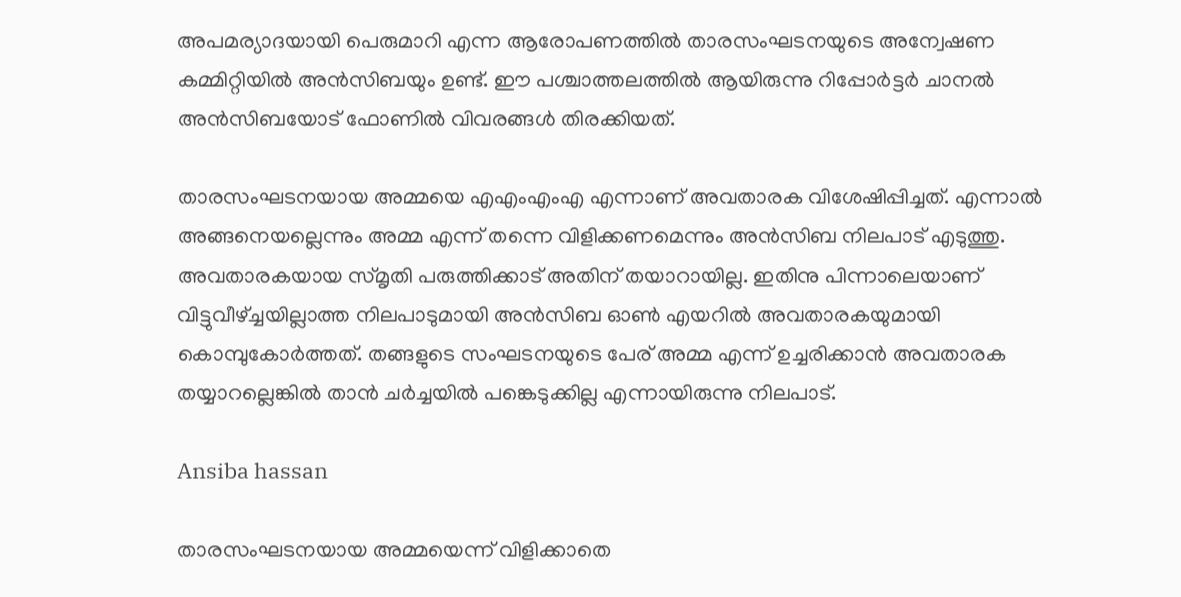അപമര്യാദയായി പെരുമാറി എന്ന ആരോപണത്തില്‍ താരസംഘടനയുടെ അന്വേഷണ കമ്മിറ്റിയില്‍ അന്‍സിബയും ഉണ്ട്. ഈ പശ്ചാത്തലത്തില്‍ ആയിരുന്നു റിപ്പോര്‍ട്ടര്‍ ചാനല്‍ അന്‍സിബയോട് ഫോണില്‍ വിവരങ്ങള്‍ തിരക്കിയത്.

താരസംഘടനയായ അമ്മയെ എഎംഎംഎ എന്നാണ് അവതാരക വിശേഷിപ്പിച്ചത്. എന്നാല്‍ അങ്ങനെയല്ലെന്നും അമ്മ എന്ന് തന്നെ വിളിക്കണമെന്നും അന്‍സിബ നിലപാട് എടുത്തു. അവതാരകയായ സ്മൃതി പരുത്തിക്കാട് അതിന് തയാറായില്ല. ഇതിനു പിന്നാലെയാണ് വിട്ടുവീഴ്ച്ചയില്ലാത്ത നിലപാടുമായി അന്‍സിബ ഓണ്‍ എയറില്‍ അവതാരകയുമായി കൊമ്പുകോര്‍ത്തത്. തങ്ങളുടെ സംഘടനയുടെ പേര് അമ്മ എന്ന് ഉച്ചരിക്കാന്‍ അവതാരക തയ്യാറല്ലെങ്കില്‍ താന്‍ ചര്‍ച്ചയില്‍ പങ്കെടുക്കില്ല എന്നായിരുന്നു നിലപാട്.

Ansiba hassan

താരസംഘടനയായ അമ്മയെന്ന് വിളിക്കാതെ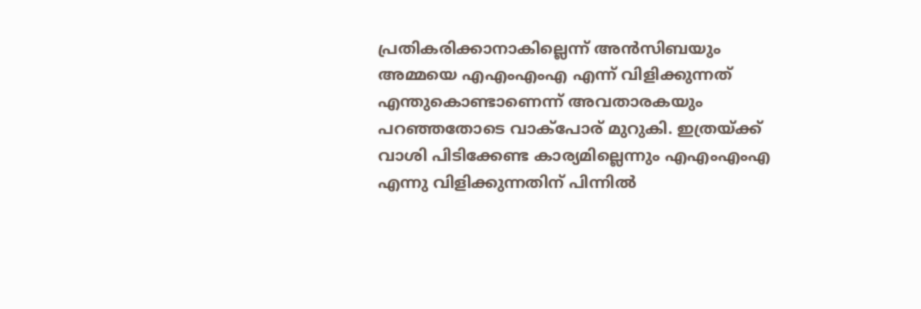പ്രതികരിക്കാനാകില്ലെന്ന് അന്‍സിബയും അമ്മയെ എഎംഎംഎ എന്ന് വിളിക്കുന്നത് എന്തുകൊണ്ടാണെന്ന് അവതാരകയും പറഞ്ഞതോടെ വാക്‌പോര് മുറുകി. ഇത്രയ്ക്ക് വാശി പിടിക്കേണ്ട കാര്യമില്ലെന്നും എഎംഎംഎ എന്നു വിളിക്കുന്നതിന് പിന്നില്‍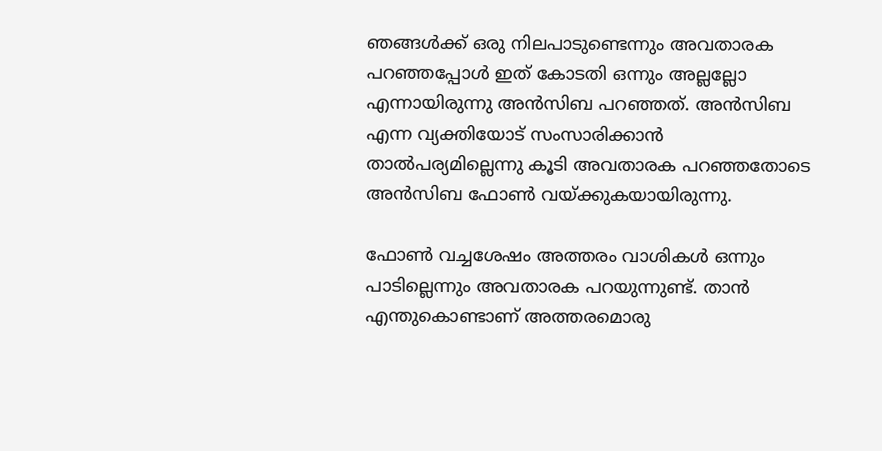ഞങ്ങള്‍ക്ക് ഒരു നിലപാടുണ്ടെന്നും അവതാരക പറഞ്ഞപ്പോള്‍ ഇത് കോടതി ഒന്നും അല്ലല്ലോ എന്നായിരുന്നു അന്‍സിബ പറഞ്ഞത്. അന്‍സിബ എന്ന വ്യക്തിയോട് സംസാരിക്കാന്‍ താല്‍പര്യമില്ലെന്നു കൂടി അവതാരക പറഞ്ഞതോടെ അന്‍സിബ ഫോണ്‍ വയ്ക്കുകയായിരുന്നു.

ഫോണ്‍ വച്ചശേഷം അത്തരം വാശികള്‍ ഒന്നും പാടില്ലെന്നും അവതാരക പറയുന്നുണ്ട്. താന്‍ എന്തുകൊണ്ടാണ് അത്തരമൊരു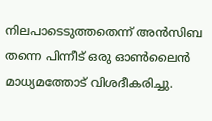നിലപാടെടുത്തതെന്ന് അന്‍സിബ തന്നെ പിന്നീട് ഒരു ഓണ്‍ലൈന്‍ മാധ്യമത്തോട് വിശദീകരിച്ചു.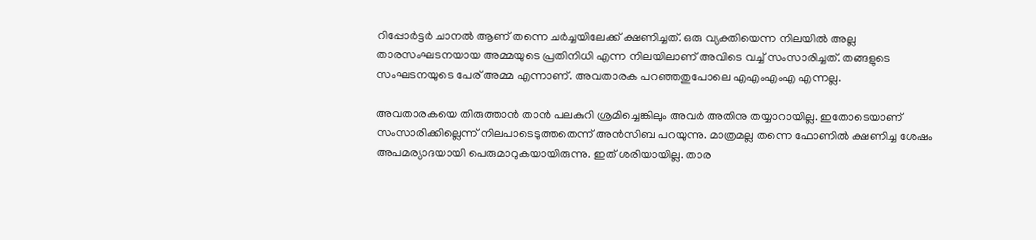റിപ്പോര്‍ട്ടര്‍ ചാനല്‍ ആണ് തന്നെ ചര്‍ച്ചയിലേക്ക് ക്ഷണിച്ചത്. ഒരു വ്യക്തിയെന്ന നിലയില്‍ അല്ല താരസംഘടനയായ അമ്മയുടെ പ്രതിനിധി എന്ന നിലയിലാണ് അവിടെ വച്ച് സംസാരിച്ചത്. തങ്ങളുടെ സംഘടനയുടെ പേര് അമ്മ എന്നാണ്. അവതാരക പറഞ്ഞതുപോലെ എഎംഎംഎ എന്നല്ല.

അവതാരകയെ തിരുത്താന്‍ താന്‍ പലകുറി ശ്രമിച്ചെങ്കിലും അവര്‍ അതിനു തയ്യാറായില്ല. ഇതോടെയാണ് സംസാരിക്കില്ലെന്ന് നിലപാടെടുത്തതെന്ന് അന്‍സിബ പറയുന്നു. മാത്രമല്ല തന്നെ ഫോണില്‍ ക്ഷണിച്ച ശേഷം അപമര്യാദയായി പെരുമാറുകയായിരുന്നു. ഇത് ശരിയായില്ല. താര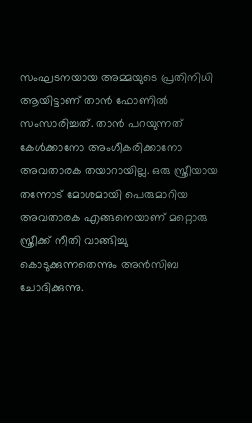സംഘടനയായ അമ്മയുടെ പ്രതിനിധി ആയിട്ടാണ് താന്‍ ഫോണില്‍ സംസാരിച്ചത്. താന്‍ പറയുന്നത് കേള്‍ക്കാനോ അംഗീകരിക്കാനോ അവതാരക തയാറായില്ല. ഒരു സ്ത്രീയായ തന്നോട് മോശമായി പെരുമാറിയ അവതാരക എങ്ങനെയാണ് മറ്റൊരു സ്ത്രീക്ക് നീതി വാങ്ങിച്ചു കൊടുക്കുന്നതെന്നും അന്‍സിബ ചോദിക്കുന്നു.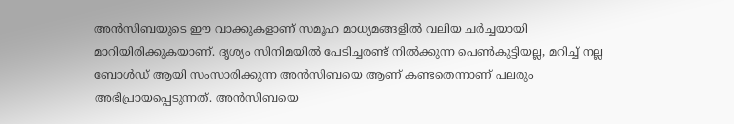അന്‍സിബയുടെ ഈ വാക്കുകളാണ് സമൂഹ മാധ്യമങ്ങളില്‍ വലിയ ചര്‍ച്ചയായി മാറിയിരിക്കുകയാണ്. ദൃശ്യം സിനിമയില്‍ പേടിച്ചരണ്ട് നില്‍ക്കുന്ന പെണ്‍കുട്ടിയല്ല, മറിച്ച് നല്ല ബോള്‍ഡ് ആയി സംസാരിക്കുന്ന അന്‍സിബയെ ആണ് കണ്ടതെന്നാണ് പലരും അഭിപ്രായപ്പെടുന്നത്. അന്‍സിബയെ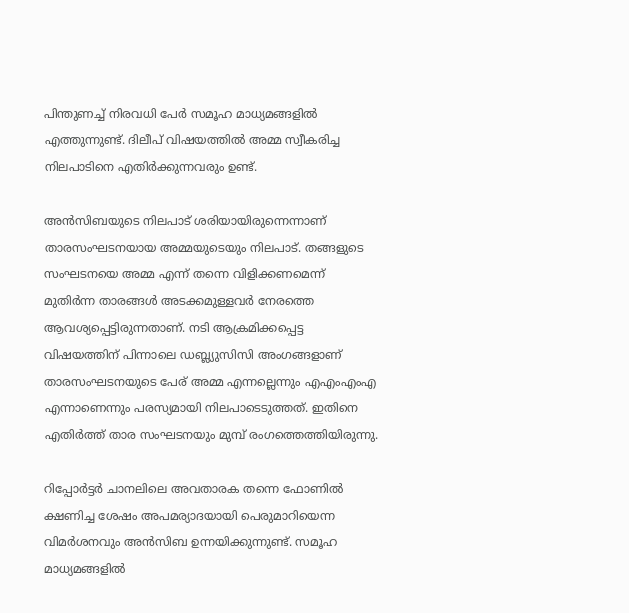പിന്തുണച്ച് നിരവധി പേര്‍ സമൂഹ മാധ്യമങ്ങളില്‍ എത്തുന്നുണ്ട്. ദിലീപ് വിഷയത്തില്‍ അമ്മ സ്വീകരിച്ച നിലപാടിനെ എതിര്‍ക്കുന്നവരും ഉണ്ട്.

അന്‍സിബയുടെ നിലപാട് ശരിയായിരുന്നെന്നാണ് താരസംഘടനയായ അമ്മയുടെയും നിലപാട്. തങ്ങളുടെ സംഘടനയെ അമ്മ എന്ന് തന്നെ വിളിക്കണമെന്ന് മുതിര്‍ന്ന താരങ്ങള്‍ അടക്കമുള്ളവര്‍ നേരത്തെ ആവശ്യപ്പെട്ടിരുന്നതാണ്. നടി ആക്രമിക്കപ്പെട്ട വിഷയത്തിന് പിന്നാലെ ഡബ്ല്യുസിസി അംഗങ്ങളാണ് താരസംഘടനയുടെ പേര് അമ്മ എന്നല്ലെന്നും എഎംഎംഎ എന്നാണെന്നും പരസ്യമായി നിലപാടെടുത്തത്. ഇതിനെ എതിര്‍ത്ത് താര സംഘടനയും മുമ്പ് രംഗത്തെത്തിയിരുന്നു.

റിപ്പോര്‍ട്ടര്‍ ചാനലിലെ അവതാരക തന്നെ ഫോണില്‍ ക്ഷണിച്ച ശേഷം അപമര്യാദയായി പെരുമാറിയെന്ന വിമര്‍ശനവും അന്‍സിബ ഉന്നയിക്കുന്നുണ്ട്. സമൂഹ മാധ്യമങ്ങളില്‍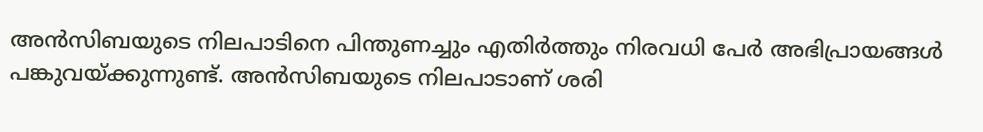അന്‍സിബയുടെ നിലപാടിനെ പിന്തുണച്ചും എതിര്‍ത്തും നിരവധി പേര്‍ അഭിപ്രായങ്ങള്‍ പങ്കുവയ്ക്കുന്നുണ്ട്. അന്‍സിബയുടെ നിലപാടാണ് ശരി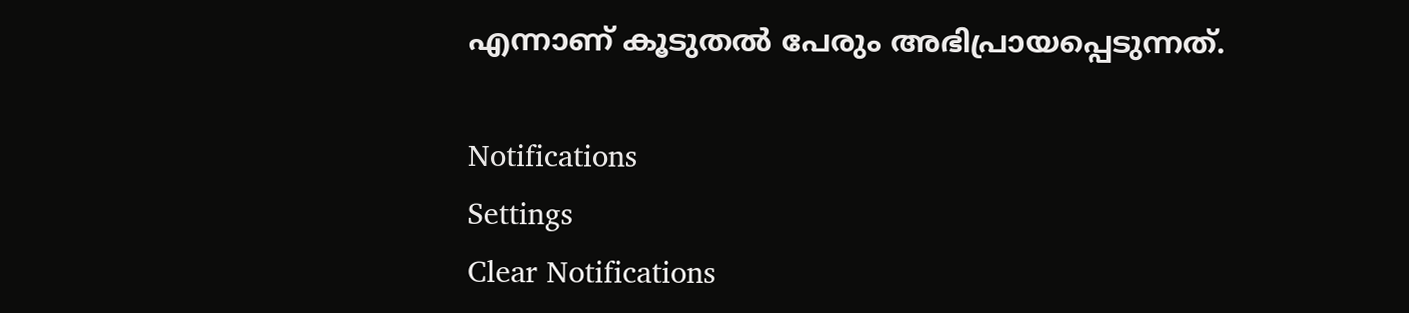എന്നാണ് കൂടുതല്‍ പേരും അഭിപ്രായപ്പെടുന്നത്.

Notifications
Settings
Clear Notifications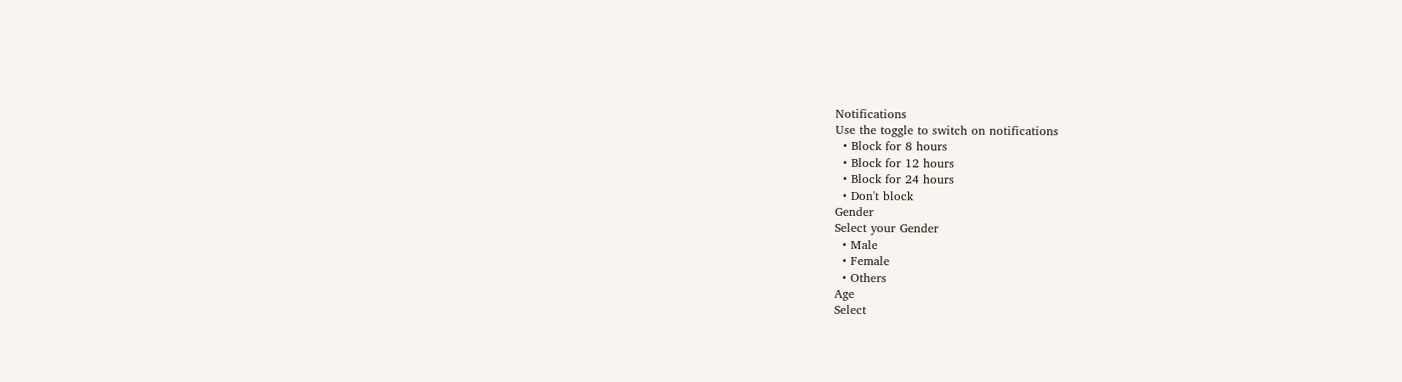Notifications
Use the toggle to switch on notifications
  • Block for 8 hours
  • Block for 12 hours
  • Block for 24 hours
  • Don't block
Gender
Select your Gender
  • Male
  • Female
  • Others
Age
Select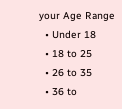your Age Range
  • Under 18
  • 18 to 25
  • 26 to 35
  • 36 to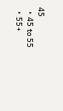45
  • 45 to 55
  • 55+